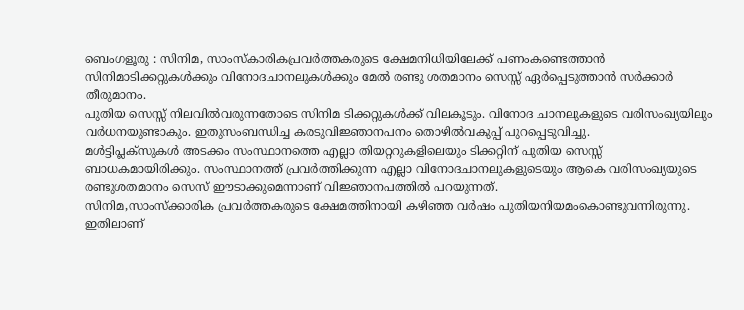ബെംഗളൂരു : സിനിമ, സാംസ്കാരികപ്രവർത്തകരുടെ ക്ഷേമനിധിയിലേക്ക് പണംകണ്ടെത്താൻ സിനിമാടിക്കറ്റുകൾക്കും വിനോദചാനലുകൾക്കും മേൽ രണ്ടു ശതമാനം സെസ്സ് ഏർപ്പെടുത്താൻ സർക്കാർ തീരുമാനം.
പുതിയ സെസ്സ് നിലവിൽവരുന്നതോടെ സിനിമ ടിക്കറ്റുകൾക്ക് വിലകൂടും. വിനോദ ചാനലുകളുടെ വരിസംഖ്യയിലും വർധനയുണ്ടാകും. ഇതുസംബന്ധിച്ച കരടുവിജ്ഞാനപനം തൊഴിൽവകുപ്പ് പുറപ്പെടുവിച്ചു.
മൾട്ടിപ്ലക്സുകൾ അടക്കം സംസ്ഥാനത്തെ എല്ലാ തിയറ്ററുകളിലെയും ടിക്കറ്റിന് പുതിയ സെസ്സ് ബാധകമായിരിക്കും. സംസ്ഥാനത്ത് പ്രവർത്തിക്കുന്ന എല്ലാ വിനോദചാനലുകളുടെയും ആകെ വരിസംഖ്യയുടെ രണ്ടുശതമാനം സെസ് ഈടാക്കുമെന്നാണ് വിജ്ഞാനപത്തിൽ പറയുന്നത്.
സിനിമ,സാംസ്ക്കാരിക പ്രവർത്തകരുടെ ക്ഷേമത്തിനായി കഴിഞ്ഞ വർഷം പുതിയനിയമംകൊണ്ടുവന്നിരുന്നു. ഇതിലാണ്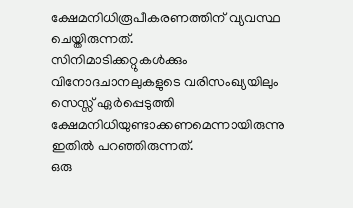ക്ഷേമനിധിരൂപീകരണത്തിന് വ്യവസ്ഥ ചെയ്തിരുന്നത്.
സിനിമാടിക്കറ്റുകൾക്കും വിനോദചാനലുകളുടെ വരിസംഖ്യയിലും സെസ്സ് ഏർപ്പെടുത്തി ക്ഷേമനിധിയുണ്ടാക്കണമെന്നായിരുന്നു ഇതിൽ പറഞ്ഞിരുന്നത്.
ഒരു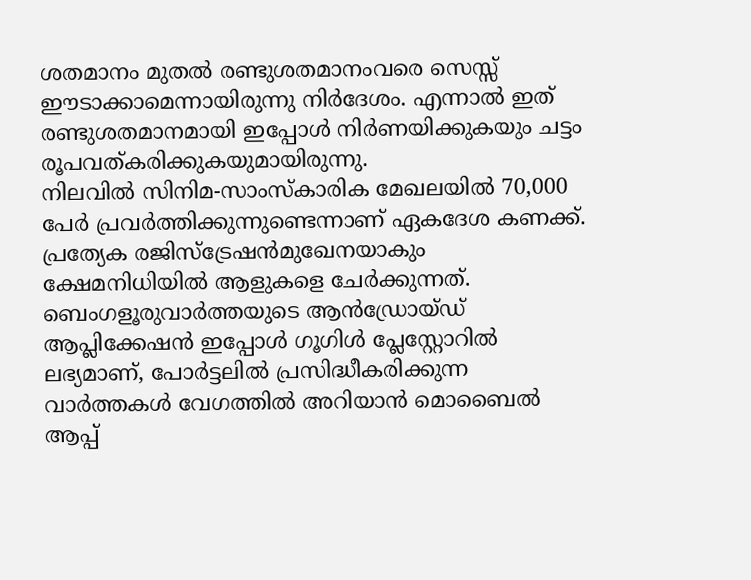ശതമാനം മുതൽ രണ്ടുശതമാനംവരെ സെസ്സ് ഈടാക്കാമെന്നായിരുന്നു നിർദേശം. എന്നാൽ ഇത് രണ്ടുശതമാനമായി ഇപ്പോൾ നിർണയിക്കുകയും ചട്ടം രൂപവത്കരിക്കുകയുമായിരുന്നു.
നിലവിൽ സിനിമ-സാംസ്കാരിക മേഖലയിൽ 70,000 പേർ പ്രവർത്തിക്കുന്നുണ്ടെന്നാണ് ഏകദേശ കണക്ക്. പ്രത്യേക രജിസ്ട്രേഷൻമുഖേനയാകും ക്ഷേമനിധിയിൽ ആളുകളെ ചേർക്കുന്നത്.
ബെംഗളൂരുവാർത്തയുടെ ആൻഡ്രോയ്ഡ് ആപ്ലിക്കേഷൻ ഇപ്പോൾ ഗൂഗിൾ പ്ലേസ്റ്റോറിൽ ലഭ്യമാണ്, പോർട്ടലിൽ പ്രസിദ്ധീകരിക്കുന്ന വാർത്തകൾ വേഗത്തിൽ അറിയാൻ മൊബൈൽ ആപ്പ്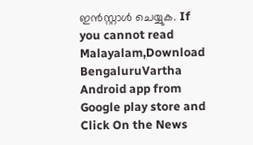ഇൻസ്റ്റാൾ ചെയ്യുക. If you cannot read Malayalam,Download BengaluruVartha Android app from Google play store and Click On the News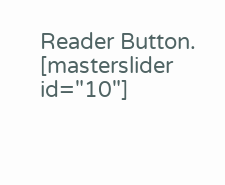Reader Button. [masterslider id="10"]